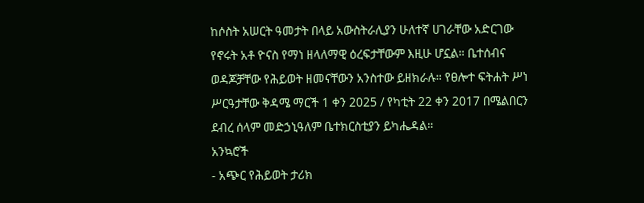ከሶስት አሠርት ዓመታት በላይ አውስትራሊያን ሁለተኛ ሀገራቸው አድርገው የኖሩት አቶ ዮናስ የማነ ዘላለማዊ ዕረፍታቸውም እዚሁ ሆኗል። ቤተሰብና ወዳጆቻቸው የሕይወት ዘመናቸውን አንስተው ይዘክራሉ። የፀሎተ ፍትሐት ሥነ ሥርዓታቸው ቅዳሜ ማርች 1 ቀን 2025 / የካቲት 22 ቀን 2017 በሜልበርን ደብረ ሰላም መድኃኒዓለም ቤተክርስቲያን ይካሔዳል።
አንኳሮች
- አጭር የሕይወት ታሪክ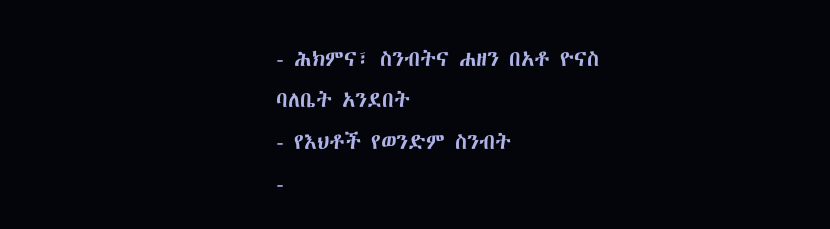- ሕክምና፣ ስንብትና ሐዘን በአቶ ዮናስ ባለቤት አንደበት
- የእህቶች የወንድም ስንብት
-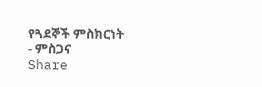የጓደኞች ምስክርነት
- ምስጋና
Share